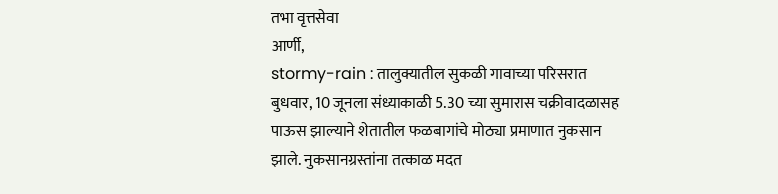तभा वृत्तसेवा
आर्णी,
stormy-rain : तालुक्यातील सुकळी गावाच्या परिसरात बुधवार, 10 जूनला संध्याकाळी 5.30 च्या सुमारास चक्रीवादळासह पाऊस झाल्याने शेतातील फळबागांचे मोठ्या प्रमाणात नुकसान झाले. नुकसानग्रस्तांना तत्काळ मदत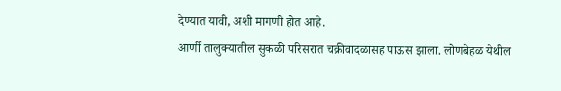देण्यात यावी, अशी मागणी होत आहे.
आर्णी तालुक्यातील सुकळी परिसरात चक्रीवादळासह पाऊस झाला. लोणबेहळ येथील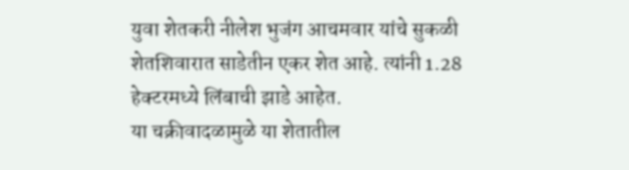युवा शेतकरी नीलेश भुजंग आचमवार यांचे सुकळी शेतशिवारात साडेतीन एकर शेत आहे. त्यांनी 1.28 हेक्टरमध्ये लिंबाची झाडे आहेत.
या चक्रीवादळामुळे या शेतातील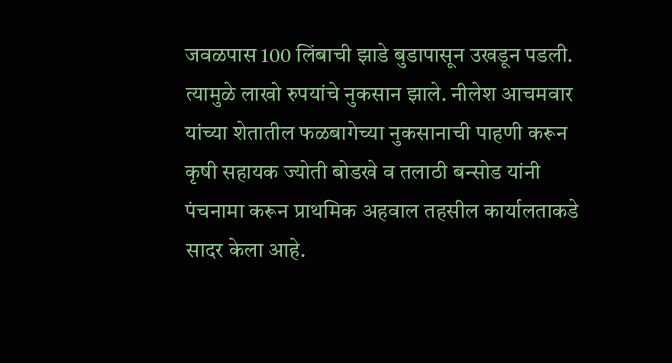जवळपास 100 लिंबाची झाडे बुडापासून उखडून पडली. त्यामुळे लाखो रुपयांचे नुकसान झाले. नीलेश आचमवार यांच्या शेतातील फळबागेच्या नुकसानाची पाहणी करून कृषी सहायक ज्योती बोडखे व तलाठी बन्सोड यांनी पंचनामा करून प्राथमिक अहवाल तहसील कार्यालताकडे सादर केला आहे.